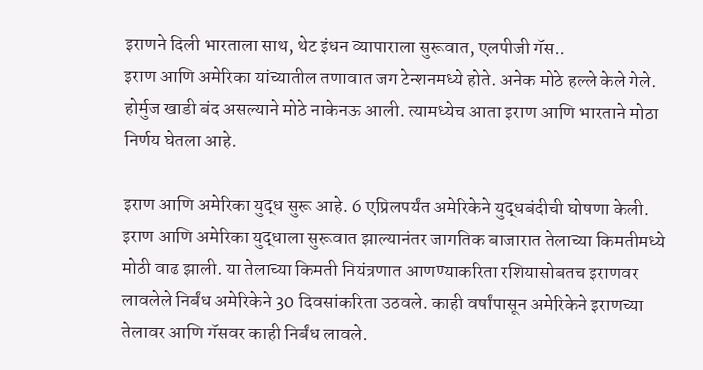इराणने दिली भारताला साथ, थेट इंधन व्यापाराला सुरूवात, एलपीजी गॅस..
इराण आणि अमेरिका यांच्यातील तणावात जग टेन्शनमध्ये होते. अनेक मोठे हल्ले केले गेले. होर्मुज खाडी बंद असल्याने मोठे नाकेनऊ आली. त्यामध्येच आता इराण आणि भारताने मोठा निर्णय घेतला आहे.

इराण आणि अमेरिका युद्ध सुरू आहे. 6 एप्रिलपर्यंत अमेरिकेने युद्धबंदीची घोषणा केली. इराण आणि अमेरिका युद्धाला सुरूवात झाल्यानंतर जागतिक बाजारात तेलाच्या किमतीमध्ये मोठी वाढ झाली. या तेलाच्या किमती नियंत्रणात आणण्याकरिता रशियासोबतच इराणवर लावलेले निर्बंध अमेरिकेने 30 दिवसांकरिता उठवले. काही वर्षांपासून अमेरिकेने इराणच्या तेलावर आणि गॅसवर काही निर्बंध लावले.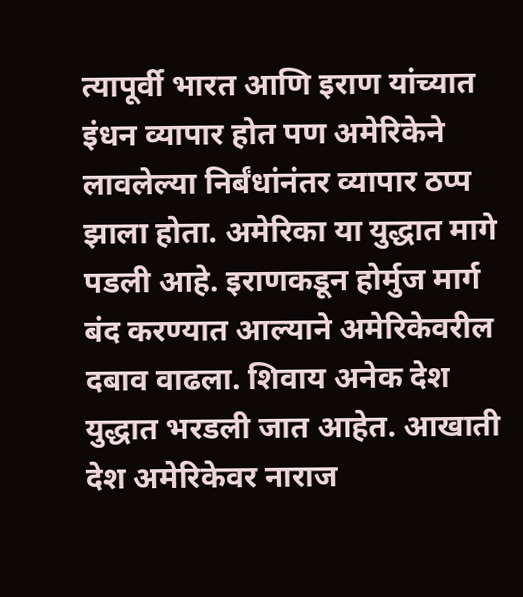त्यापूर्वी भारत आणि इराण यांच्यात इंधन व्यापार होत पण अमेरिकेने लावलेल्या निर्बंधांनंतर व्यापार ठप्प झाला होता. अमेरिका या युद्धात मागे पडली आहे. इराणकडून होर्मुज मार्ग बंद करण्यात आल्याने अमेरिकेवरील दबाव वाढला. शिवाय अनेक देश युद्धात भरडली जात आहेत. आखाती देश अमेरिकेवर नाराज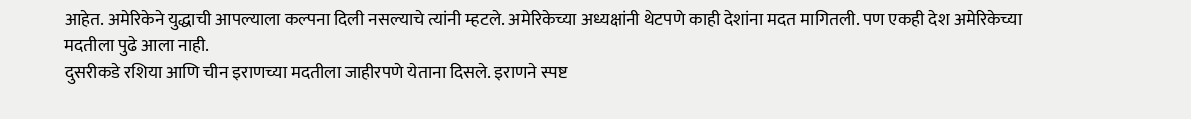आहेत. अमेरिकेने युद्धाची आपल्याला कल्पना दिली नसल्याचे त्यांनी म्हटले. अमेरिकेच्या अध्यक्षांनी थेटपणे काही देशांना मदत मागितली. पण एकही देश अमेरिकेच्या मदतीला पुढे आला नाही.
दुसरीकडे रशिया आणि चीन इराणच्या मदतीला जाहीरपणे येताना दिसले. इराणने स्पष्ट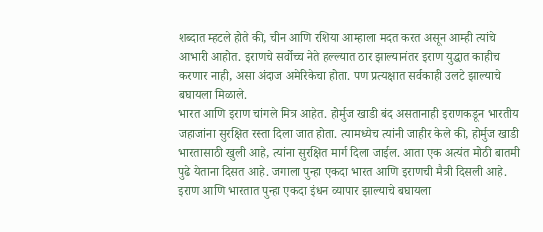शब्दात म्हटले होते की, चीन आणि रशिया आम्हाला मदत करत असून आम्ही त्यांचे आभारी आहोत. इराणचे सर्वोच्च नेते हल्ल्यात ठार झाल्यानंतर इराण युद्धात काहीच करणार नाही, असा अंदाज अमेरिकेचा होता. पण प्रत्यक्षात सर्वकाही उलटे झाल्याचे बघायला मिळाले.
भारत आणि इराण चांगले मित्र आहेत. होर्मुज खाडी बंद असतानाही इराणकडून भारतीय जहाजांना सुरक्षित रस्ता दिला जात होता. त्यामध्येच त्यांनी जाहीर केले की, होर्मुज खाडी भारतासाठी खुली आहे, त्यांना सुरक्षित मार्ग दिला जाईल. आता एक अत्यंत मोठी बातमी पुढे येताना दिसत आहे. जगाला पुन्हा एकदा भारत आणि इराणची मैत्री दिसली आहे.
इराण आणि भारतात पुन्हा एकदा इंधन व्यापार झाल्याचे बघायला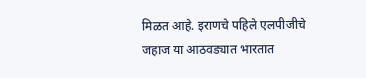मिळत आहे. इराणचे पहिले एलपीजीचे जहाज या आठवड्यात भारतात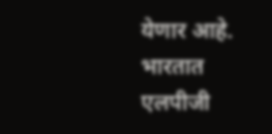येणार आहे. भारतात एलपीजी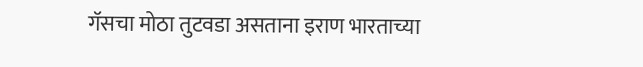गॅसचा मोठा तुटवडा असताना इराण भारताच्या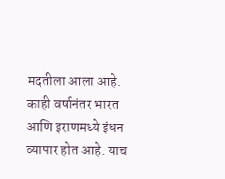मदतीला आला आहे. काही वर्षानंतर भारत आणि इराणमध्ये इंधन व्यापार होत आहे. याच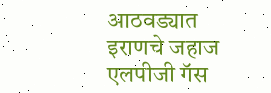आठवड्यात इराणचे जहाज एलपीजी गॅस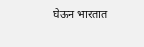घेऊन भारतात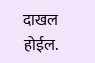दाखल होईल.